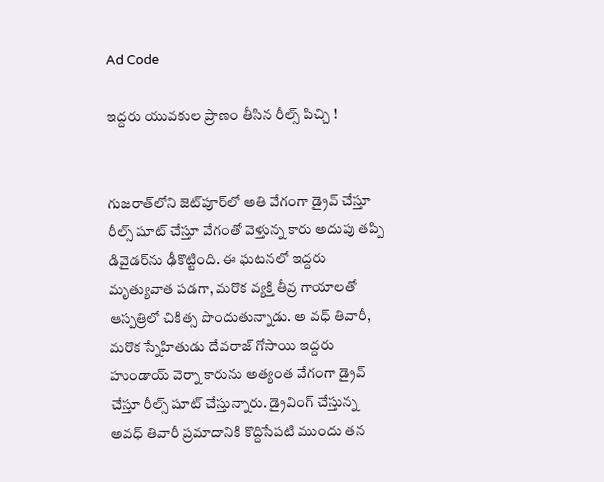Ad Code

ఇద్దరు యువకుల ప్రాణం తీసిన రీల్స్‌ పిచ్చి !


గుజరాత్‌లోని జెట్‌పూర్‌లో అతి వేగంగా డ్రైవ్‌ చేస్తూ రీల్స్‌ షూట్‌ చేస్తూ వేగంతో వెళ్తున్న కారు అదుపు తప్పి డివైడర్‌ను ఢీకొట్టింది. ఈ ఘటనలో ఇద్దరు మృత్యువాత పడగా, మరొక వ్యక్తి తీవ్ర గాయాలతో ఆస్పత్రిలో చికిత్స పొందుతున్నాడు. అ వధ్ తివారీ, మరొక స్నేహితుడు దేవరాజ్ గోసాయి ఇద్దరు హుండాయ్‌ వెర్నా కారును అత్యంత వేగంగా డ్రైవ్‌ చేస్తూ రీల్స్‌ షూట్‌ చేస్తున్నారు. డ్రైవింగ్ చేస్తున్న అవధ్ తివారీ ప్రమాదానికి కొద్దిసేపటి ముందు తన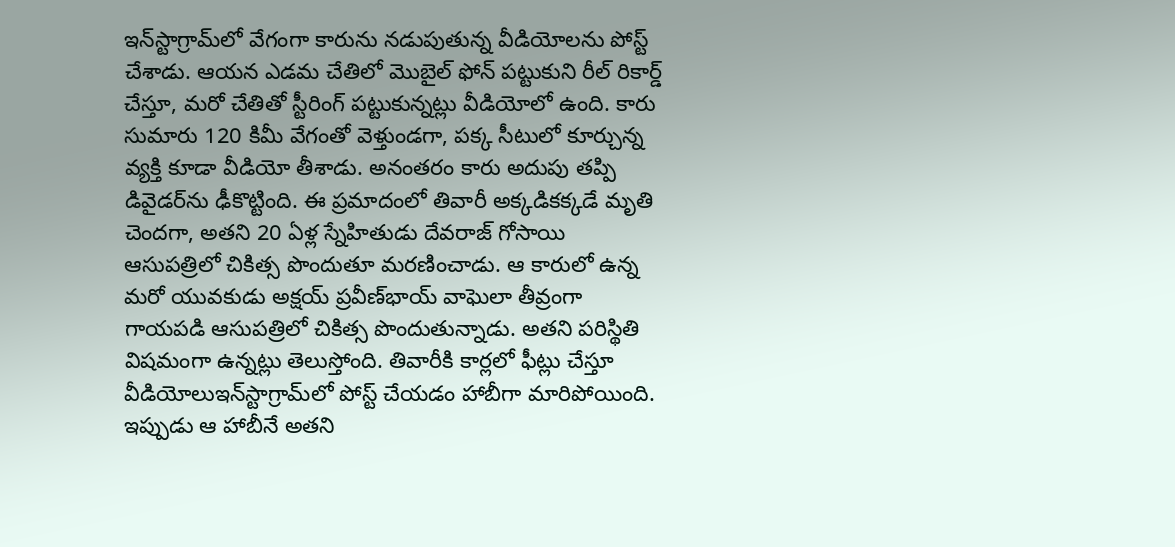ఇన్‌స్టాగ్రామ్‌లో వేగంగా కారును నడుపుతున్న వీడియోలను పోస్ట్ చేశాడు. ఆయన ఎడమ చేతిలో మొబైల్ ఫోన్ పట్టుకుని రీల్ రికార్డ్ చేస్తూ, మరో చేతితో స్టీరింగ్ పట్టుకున్నట్లు వీడియోలో ఉంది. కారు సుమారు 120 కిమీ వేగంతో వెళ్తుండగా, పక్క సీటులో కూర్చున్న వ్యక్తి కూడా వీడియో తీశాడు. అనంతరం కారు అదుపు తప్పి డివైడర్‌ను ఢీకొట్టింది. ఈ ప్రమాదంలో తివారీ అక్కడికక్కడే మృతి చెందగా, అతని 20 ఏళ్ల స్నేహితుడు దేవరాజ్ గోసాయి ఆసుపత్రిలో చికిత్స పొందుతూ మరణించాడు. ఆ కారులో ఉన్న మరో యువకుడు అక్షయ్ ప్రవీణ్‌భాయ్ వాఘెలా తీవ్రంగా గాయపడి ఆసుపత్రిలో చికిత్స పొందుతున్నాడు. అతని పరిస్థితి విషమంగా ఉన్నట్లు తెలుస్తోంది. తివారీకి కార్లలో ఫీట్లు చేస్తూ వీడియోలుఇన్‌స్టాగ్రామ్‌లో పోస్ట్‌ చేయడం హాబీగా మారిపోయింది. ఇప్పుడు ఆ హాబీనే అతని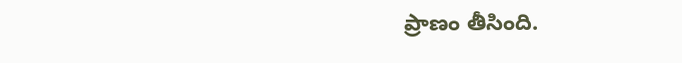ప్రాణం తీసింది.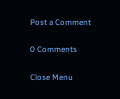Post a Comment

0 Comments

Close Menu